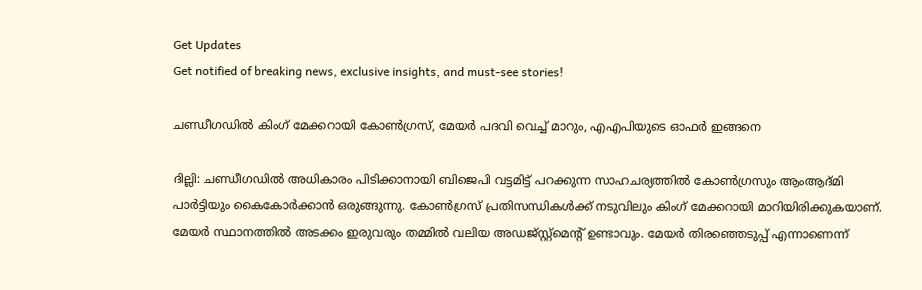Get Updates
Get notified of breaking news, exclusive insights, and must-see stories!

ചണ്ഡീഗഡില്‍ കിംഗ് മേക്കറായി കോണ്‍ഗ്രസ്, മേയര്‍ പദവി വെച്ച് മാറും, എഎപിയുടെ ഓഫര്‍ ഇങ്ങനെ

ദില്ലി: ചണ്ഡീഗഡില്‍ അധികാരം പിടിക്കാനായി ബിജെപി വട്ടമിട്ട് പറക്കുന്ന സാഹചര്യത്തില്‍ കോണ്‍ഗ്രസും ആംആദ്മി പാര്‍ട്ടിയും കൈകോര്‍ക്കാന്‍ ഒരുങ്ങുന്നു. കോണ്‍ഗ്രസ് പ്രതിസന്ധികള്‍ക്ക് നടുവിലും കിംഗ് മേക്കറായി മാറിയിരിക്കുകയാണ്. മേയര്‍ സ്ഥാനത്തില്‍ അടക്കം ഇരുവരും തമ്മില്‍ വലിയ അഡജ്സ്റ്റ്‌മെന്റ് ഉണ്ടാവും. മേയര്‍ തിരഞ്ഞെടുപ്പ് എന്നാണെന്ന്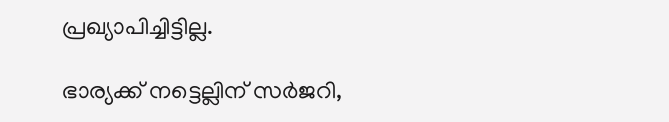പ്രഖ്യാപിച്ചിട്ടില്ല.

ഭാര്യക്ക് നട്ടെല്ലിന് സര്‍ജറി,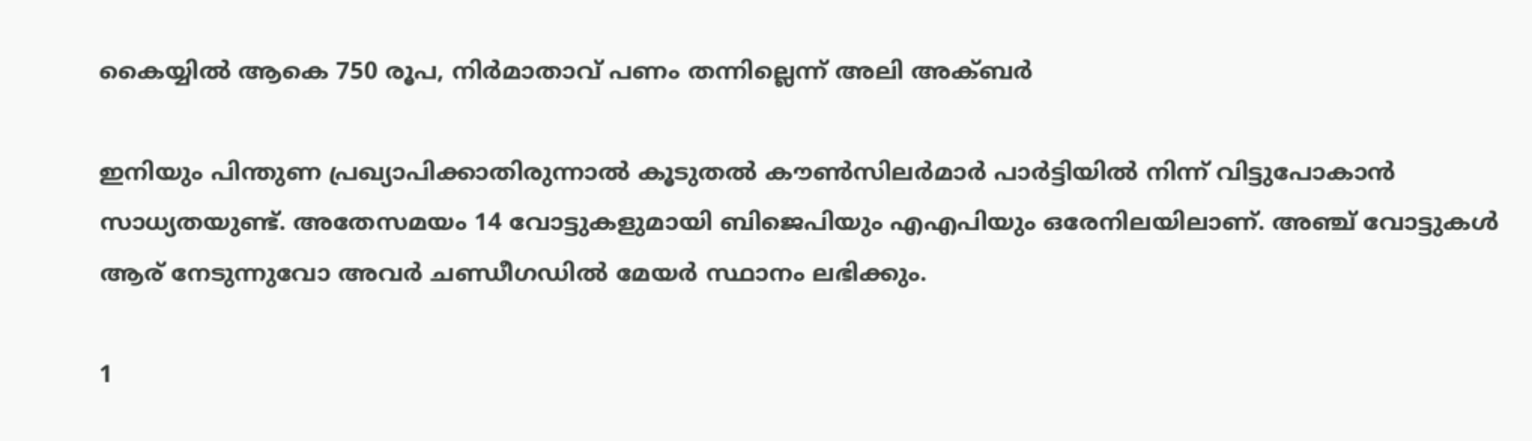കൈയ്യില്‍ ആകെ 750 രൂപ, നിര്‍മാതാവ് പണം തന്നില്ലെന്ന് അലി അക്ബര്‍

ഇനിയും പിന്തുണ പ്രഖ്യാപിക്കാതിരുന്നാല്‍ കൂടുതല്‍ കൗണ്‍സിലര്‍മാര്‍ പാര്‍ട്ടിയില്‍ നിന്ന് വിട്ടുപോകാന്‍ സാധ്യതയുണ്ട്. അതേസമയം 14 വോട്ടുകളുമായി ബിജെപിയും എഎപിയും ഒരേനിലയിലാണ്. അഞ്ച് വോട്ടുകള്‍ ആര് നേടുന്നുവോ അവര്‍ ചണ്ഡീഗഡില്‍ മേയര്‍ സ്ഥാനം ലഭിക്കും.

1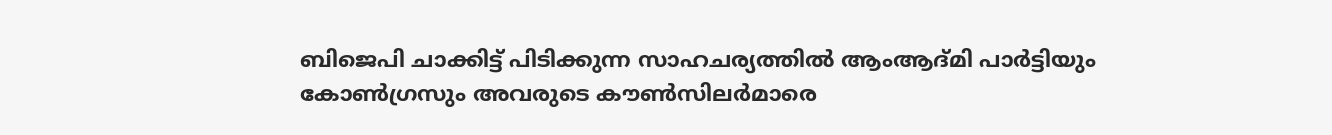ബിജെപി ചാക്കിട്ട് പിടിക്കുന്ന സാഹചര്യത്തില്‍ ആംആദ്മി പാര്‍ട്ടിയും കോണ്‍ഗ്രസും അവരുടെ കൗണ്‍സിലര്‍മാരെ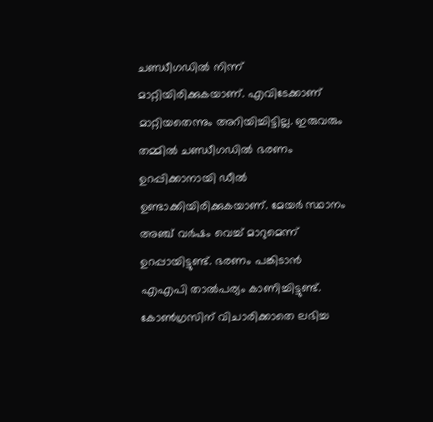ചണ്ഡീഗഡില്‍ നിന്ന് മാറ്റിയിരിക്കുകയാണ്. എവിടേക്കാണ് മാറ്റിയതെന്നും അറിയിച്ചിട്ടില്ല. ഇരുവരും തമ്മില്‍ ചണ്ഡീഗഡില്‍ ഭരണം ഉറപ്പിക്കാനായി ഡീല്‍ ഉണ്ടാക്കിയിരിക്കുകയാണ്. മേയര്‍ സ്ഥാനം അഞ്ച് വര്‍ഷം വെച്ച് മാറുമെന്ന് ഉറപ്പായിട്ടുണ്ട്. ഭരണം പങ്കിടാന്‍ എഎപി താല്‍പര്യം കാണിച്ചിട്ടുണ്ട്. കോണ്‍ഗ്രസിന് വിചാരിക്കാതെ ലഭിച്ച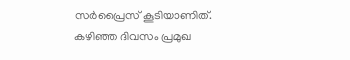സര്‍പ്രൈസ് കൂടിയാണിത്. കഴിഞ്ഞ ദിവസം പ്രമുഖ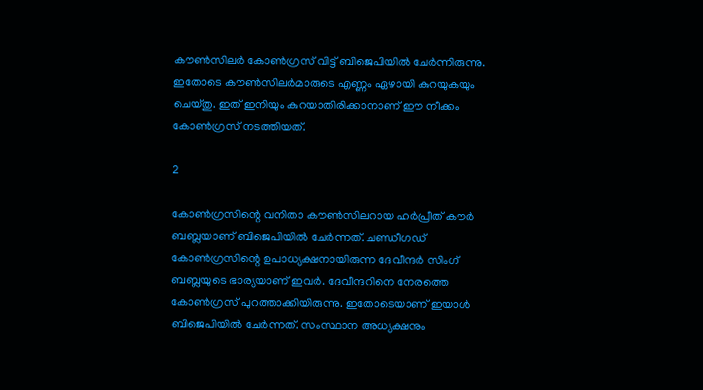കൗണ്‍സിലര്‍ കോണ്‍ഗ്രസ് വിട്ട് ബിജെപിയില്‍ ചേര്‍ന്നിരുന്നു. ഇതോടെ കൗണ്‍സിലര്‍മാരുടെ എണ്ണം ഏഴായി കുറയുകയും ചെയ്തു. ഇത് ഇനിയും കുറയാതിരിക്കാനാണ് ഈ നീക്കം കോണ്‍ഗ്രസ് നടത്തിയത്.

2

കോണ്‍ഗ്രസിന്റെ വനിതാ കൗണ്‍സിലറായ ഹര്‍പ്രീത് കൗര്‍ ബബ്ലയാണ് ബിജെപിയില്‍ ചേര്‍ന്നത്. ചണ്ഡീഗഡ് കോണ്‍ഗ്രസിന്റെ ഉപാധ്യക്ഷനായിരുന്ന ദേവീന്ദര്‍ സിംഗ് ബബ്ലയുടെ ഭാര്യയാണ് ഇവര്‍. ദേവീന്ദറിനെ നേരത്തെ കോണ്‍ഗ്രസ് പുറത്താക്കിയിരുന്നു. ഇതോടെയാണ് ഇയാള്‍ ബിജെപിയില്‍ ചേര്‍ന്നത്. സംസ്ഥാന അധ്യക്ഷനും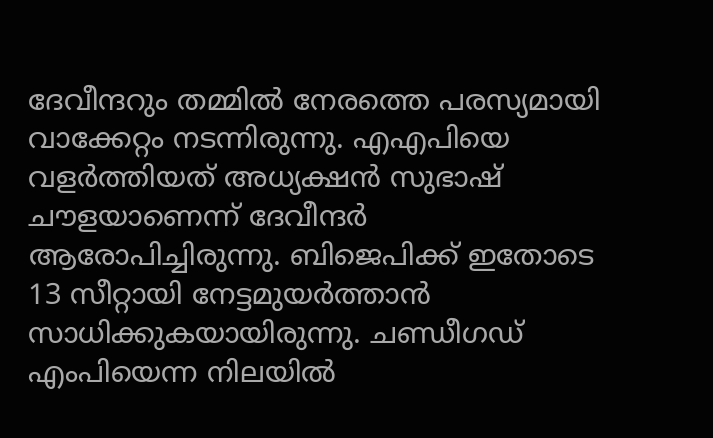ദേവീന്ദറും തമ്മില്‍ നേരത്തെ പരസ്യമായി വാക്കേറ്റം നടന്നിരുന്നു. എഎപിയെ വളര്‍ത്തിയത് അധ്യക്ഷന്‍ സുഭാഷ് ചൗളയാണെന്ന് ദേവീന്ദര്‍ ആരോപിച്ചിരുന്നു. ബിജെപിക്ക് ഇതോടെ 13 സീറ്റായി നേട്ടമുയര്‍ത്താന്‍ സാധിക്കുകയായിരുന്നു. ചണ്ഡീഗഡ് എംപിയെന്ന നിലയില്‍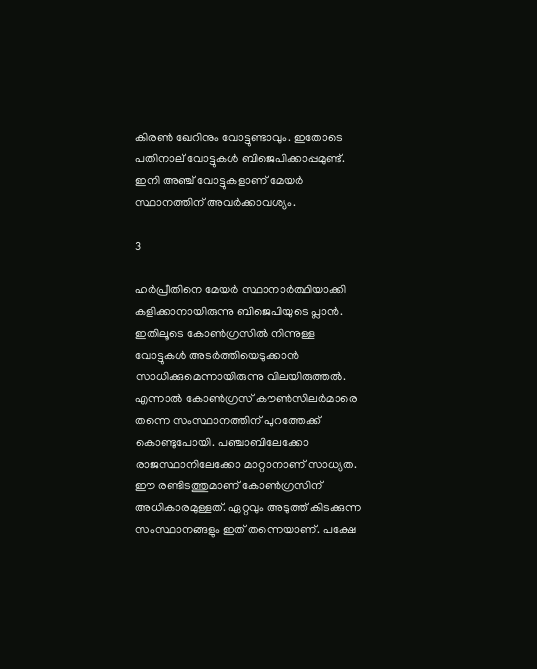കിരണ്‍ ഖേറിനും വോട്ടുണ്ടാവും. ഇതോടെ പതിനാല് വോട്ടുകള്‍ ബിജെപിക്കാപ്പമുണ്ട്. ഇനി അഞ്ച് വോട്ടുകളാണ് മേയര്‍ സ്ഥാനത്തിന് അവര്‍ക്കാവശ്യം.

3

ഹര്‍പ്രീതിനെ മേയര്‍ സ്ഥാനാര്‍ത്ഥിയാക്കി കളിക്കാനായിരുന്നു ബിജെപിയുടെ പ്ലാന്‍. ഇതിലൂടെ കോണ്‍ഗ്രസില്‍ നിന്നുള്ള വോട്ടുകള്‍ അടര്‍ത്തിയെടുക്കാന്‍ സാധിക്കുമെന്നായിരുന്നു വിലയിരുത്തല്‍. എന്നാല്‍ കോണ്‍ഗ്രസ് കൗണ്‍സിലര്‍മാരെ തന്നെ സംസ്ഥാനത്തിന് പുറത്തേക്ക് കൊണ്ടുപോയി. പഞ്ചാബിലേക്കോ രാജസ്ഥാനിലേക്കോ മാറ്റാനാണ് സാധ്യത. ഈ രണ്ടിടത്തുമാണ് കോണ്‍ഗ്രസിന് അധികാരമുള്ളത്. ഏറ്റവും അടുത്ത് കിടക്കുന്ന സംസ്ഥാനങ്ങളും ഇത് തന്നെയാണ്. പക്ഷേ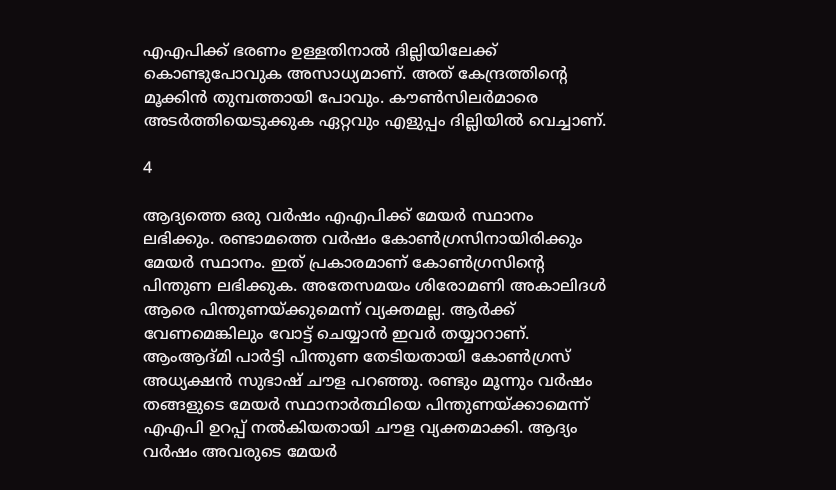എഎപിക്ക് ഭരണം ഉള്ളതിനാല്‍ ദില്ലിയിലേക്ക് കൊണ്ടുപോവുക അസാധ്യമാണ്. അത് കേന്ദ്രത്തിന്റെ മൂക്കിന്‍ തുമ്പത്തായി പോവും. കൗണ്‍സിലര്‍മാരെ അടര്‍ത്തിയെടുക്കുക ഏറ്റവും എളുപ്പം ദില്ലിയില്‍ വെച്ചാണ്.

4

ആദ്യത്തെ ഒരു വര്‍ഷം എഎപിക്ക് മേയര്‍ സ്ഥാനം ലഭിക്കും. രണ്ടാമത്തെ വര്‍ഷം കോണ്‍ഗ്രസിനായിരിക്കും മേയര്‍ സ്ഥാനം. ഇത് പ്രകാരമാണ് കോണ്‍ഗ്രസിന്റെ പിന്തുണ ലഭിക്കുക. അതേസമയം ശിരോമണി അകാലിദള്‍ ആരെ പിന്തുണയ്ക്കുമെന്ന് വ്യക്തമല്ല. ആര്‍ക്ക് വേണമെങ്കിലും വോട്ട് ചെയ്യാന്‍ ഇവര്‍ തയ്യാറാണ്. ആംആദ്മി പാര്‍ട്ടി പിന്തുണ തേടിയതായി കോണ്‍ഗ്രസ് അധ്യക്ഷന്‍ സുഭാഷ് ചൗള പറഞ്ഞു. രണ്ടും മൂന്നും വര്‍ഷം തങ്ങളുടെ മേയര്‍ സ്ഥാനാര്‍ത്ഥിയെ പിന്തുണയ്ക്കാമെന്ന് എഎപി ഉറപ്പ് നല്‍കിയതായി ചൗള വ്യക്തമാക്കി. ആദ്യം വര്‍ഷം അവരുടെ മേയര്‍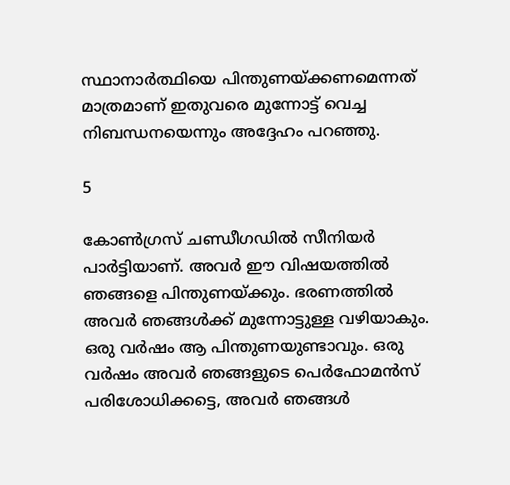സ്ഥാനാര്‍ത്ഥിയെ പിന്തുണയ്ക്കണമെന്നത് മാത്രമാണ് ഇതുവരെ മുന്നോട്ട് വെച്ച നിബന്ധനയെന്നും അദ്ദേഹം പറഞ്ഞു.

5

കോണ്‍ഗ്രസ് ചണ്ഡീഗഡില്‍ സീനിയര്‍ പാര്‍ട്ടിയാണ്. അവര്‍ ഈ വിഷയത്തില്‍ ഞങ്ങളെ പിന്തുണയ്ക്കും. ഭരണത്തില്‍ അവര്‍ ഞങ്ങള്‍ക്ക് മുന്നോട്ടുള്ള വഴിയാകും. ഒരു വര്‍ഷം ആ പിന്തുണയുണ്ടാവും. ഒരു വര്‍ഷം അവര്‍ ഞങ്ങളുടെ പെര്‍ഫോമന്‍സ് പരിശോധിക്കട്ടെ, അവര്‍ ഞങ്ങള്‍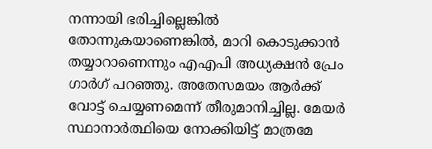നന്നായി ഭരിച്ചില്ലെങ്കില്‍ തോന്നുകയാണെങ്കില്‍, മാറി കൊടുക്കാന്‍ തയ്യാറാണെന്നും എഎപി അധ്യക്ഷന്‍ പ്രേം ഗാര്‍ഗ് പറഞ്ഞു. അതേസമയം ആര്‍ക്ക് വോട്ട് ചെയ്യണമെന്ന് തീരുമാനിച്ചില്ല. മേയര്‍ സ്ഥാനാര്‍ത്ഥിയെ നോക്കിയിട്ട് മാത്രമേ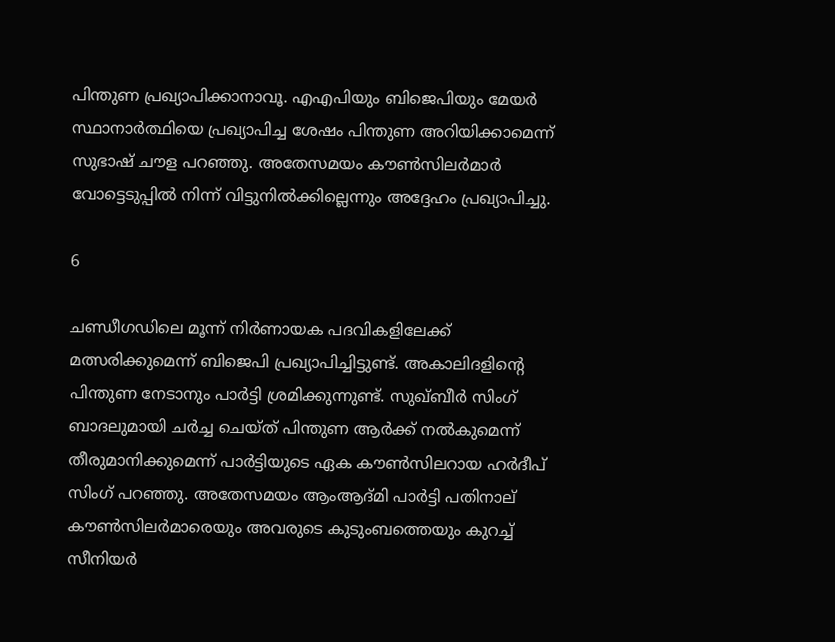പിന്തുണ പ്രഖ്യാപിക്കാനാവൂ. എഎപിയും ബിജെപിയും മേയര്‍ സ്ഥാനാര്‍ത്ഥിയെ പ്രഖ്യാപിച്ച ശേഷം പിന്തുണ അറിയിക്കാമെന്ന് സുഭാഷ് ചൗള പറഞ്ഞു. അതേസമയം കൗണ്‍സിലര്‍മാര്‍ വോട്ടെടുപ്പില്‍ നിന്ന് വിട്ടുനില്‍ക്കില്ലെന്നും അദ്ദേഹം പ്രഖ്യാപിച്ചു.

6

ചണ്ഡീഗഡിലെ മൂന്ന് നിര്‍ണായക പദവികളിലേക്ക് മത്സരിക്കുമെന്ന് ബിജെപി പ്രഖ്യാപിച്ചിട്ടുണ്ട്. അകാലിദളിന്റെ പിന്തുണ നേടാനും പാര്‍ട്ടി ശ്രമിക്കുന്നുണ്ട്. സുഖ്ബീര്‍ സിംഗ് ബാദലുമായി ചര്‍ച്ച ചെയ്ത് പിന്തുണ ആര്‍ക്ക് നല്‍കുമെന്ന് തീരുമാനിക്കുമെന്ന് പാര്‍ട്ടിയുടെ ഏക കൗണ്‍സിലറായ ഹര്‍ദീപ് സിംഗ് പറഞ്ഞു. അതേസമയം ആംആദ്മി പാര്‍ട്ടി പതിനാല് കൗണ്‍സിലര്‍മാരെയും അവരുടെ കുടുംബത്തെയും കുറച്ച് സീനിയര്‍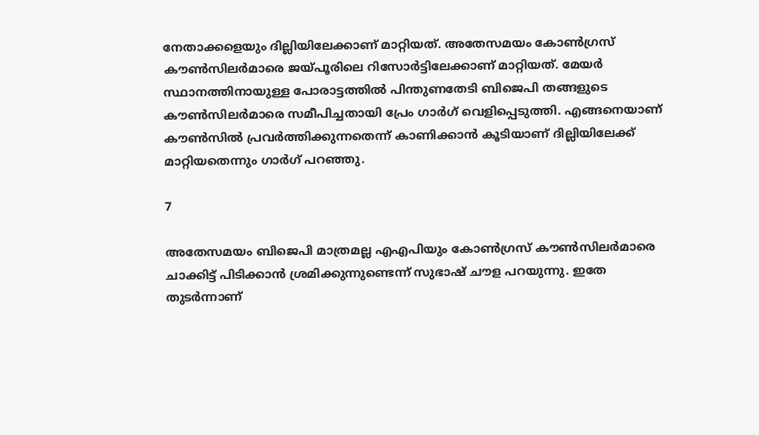നേതാക്കളെയും ദില്ലിയിലേക്കാണ് മാറ്റിയത്. അതേസമയം കോണ്‍ഗ്രസ് കൗണ്‍സിലര്‍മാരെ ജയ്പൂരിലെ റിസോര്‍ട്ടിലേക്കാണ് മാറ്റിയത്. മേയര്‍ സ്ഥാനത്തിനായുള്ള പോരാട്ടത്തില്‍ പിന്തുണതേടി ബിജെപി തങ്ങളുടെ കൗണ്‍സിലര്‍മാരെ സമീപിച്ചതായി പ്രേം ഗാര്‍ഗ് വെളിപ്പെടുത്തി. എങ്ങനെയാണ് കൗണ്‍സില്‍ പ്രവര്‍ത്തിക്കുന്നതെന്ന് കാണിക്കാന്‍ കൂടിയാണ് ദില്ലിയിലേക്ക് മാറ്റിയതെന്നും ഗാര്‍ഗ് പറഞ്ഞു.

7

അതേസമയം ബിജെപി മാത്രമല്ല എഎപിയും കോണ്‍ഗ്രസ് കൗണ്‍സിലര്‍മാരെ ചാക്കിട്ട് പിടിക്കാന്‍ ശ്രമിക്കുന്നുണ്ടെന്ന് സുഭാഷ് ചൗള പറയുന്നു. ഇതേ തുടര്‍ന്നാണ്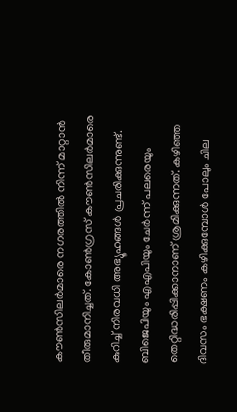കൗണ്‍സിലര്‍മാരെ നഗരത്തില്‍ നിന്ന് മാറ്റാന്‍ തീരുമാനിച്ചത്. കോണ്‍ഗ്രസ് കൗണ്‍സിലര്‍മാരെ കുറിച്ച് നിരവധി അഭ്യൂഹങ്ങള്‍ പ്രചരിക്കുന്നുണ്ട്. ബിജെപിയും എഎപിയും ചേര്‍ന്ന് പലരെയും തെറ്റിദ്ധരിപ്പിക്കാനാണ് ശ്രമിക്കുന്നത്. കഴിഞ്ഞ ദിവസം ഭക്ഷണം കഴിക്കുമ്പോള്‍ പോലും ചില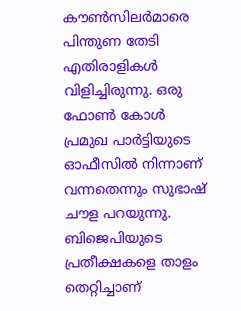കൗണ്‍സിലര്‍മാരെ പിന്തുണ തേടി എതിരാളികള്‍ വിളിച്ചിരുന്നു. ഒരു ഫോണ്‍ കോള്‍ പ്രമുഖ പാര്‍ട്ടിയുടെ ഓഫീസില്‍ നിന്നാണ് വന്നതെന്നും സുഭാഷ് ചൗള പറയുന്നു. ബിജെപിയുടെ പ്രതീക്ഷകളെ താളം തെറ്റിച്ചാണ്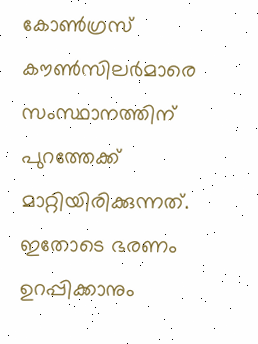കോണ്‍ഗ്രസ് കൗണ്‍സിലര്‍മാരെ സംസ്ഥാനത്തിന് പുറത്തേക്ക് മാറ്റിയിരിക്കുന്നത്. ഇതോടെ ഭരണം ഉറപ്പിക്കാനും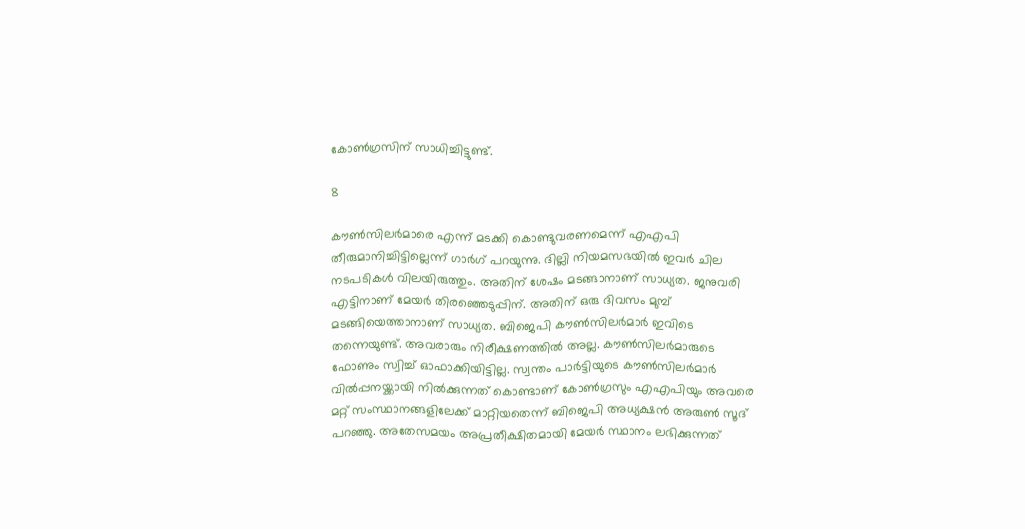കോണ്‍ഗ്രസിന് സാധിച്ചിട്ടുണ്ട്.

8

കൗണ്‍സിലര്‍മാരെ എന്ന് മടക്കി കൊണ്ടുവരണമെന്ന് എഎപി തീരുമാനിച്ചിട്ടില്ലെന്ന് ഗാര്‍ഗ് പറയുന്നു. ദില്ലി നിയമസഭയില്‍ ഇവര്‍ ചില നടപടികള്‍ വിലയിരുത്തും. അതിന് ശേഷം മടങ്ങാനാണ് സാധ്യത. ജനുവരി എട്ടിനാണ് മേയര്‍ തിരഞ്ഞെടുപ്പിന്. അതിന് ഒരു ദിവസം മുമ്പ് മടങ്ങിയെത്താനാണ് സാധ്യത. ബിജെപി കൗണ്‍സിലര്‍മാര്‍ ഇവിടെ തന്നെയുണ്ട്. അവരാരും നിരീക്ഷണത്തില്‍ അല്ല. കൗണ്‍സിലര്‍മാരുടെ ഫോണും സ്വിച്ച് ഓഫാക്കിയിട്ടില്ല. സ്വന്തം പാര്‍ട്ടിയുടെ കൗണ്‍സിലര്‍മാര്‍ വില്‍പ്പനയ്ക്കായി നില്‍ക്കുന്നത് കൊണ്ടാണ് കോണ്‍ഗ്രസും എഎപിയും അവരെ മറ്റ് സംസ്ഥാനങ്ങളിലേക്ക് മാറ്റിയതെന്ന് ബിജെപി അധ്യക്ഷന്‍ അരുണ്‍ സൂദ് പറഞ്ഞു. അതേസമയം അപ്രതീക്ഷിതമായി മേയര്‍ സ്ഥാനം ലഭിക്കുന്നത്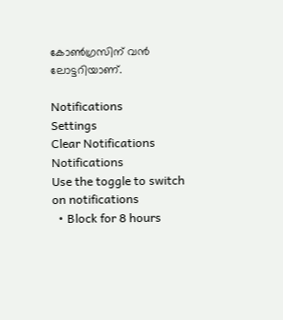കോണ്‍ഗ്രസിന് വന്‍ ലോട്ടറിയാണ്.

Notifications
Settings
Clear Notifications
Notifications
Use the toggle to switch on notifications
  • Block for 8 hours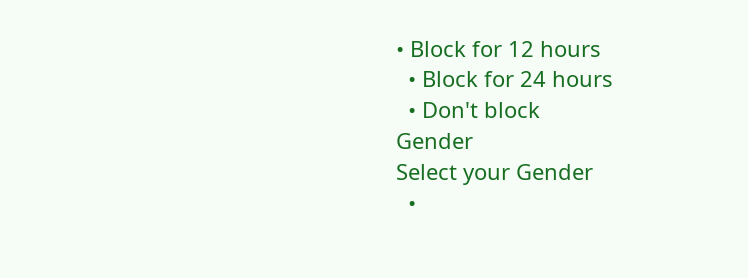• Block for 12 hours
  • Block for 24 hours
  • Don't block
Gender
Select your Gender
  •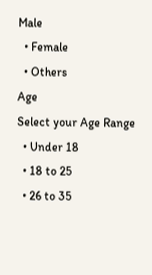Male
  • Female
  • Others
Age
Select your Age Range
  • Under 18
  • 18 to 25
  • 26 to 35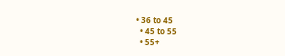• 36 to 45
  • 45 to 55
  • 55+